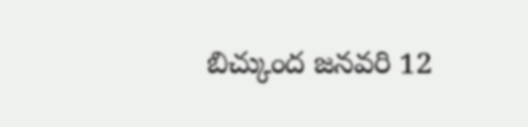బిచ్కుంద జనవరి 12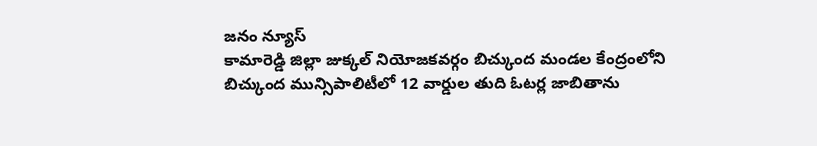జనం న్యూస్
కామారెడ్డి జిల్లా జుక్కల్ నియోజకవర్గం బిచ్కుంద మండల కేంద్రంలోని బిచ్కుంద మున్సిపాలిటీలో 12 వార్డుల తుది ఓటర్ల జాబితాను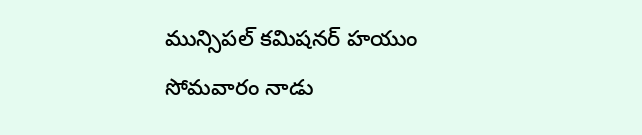మున్సిపల్ కమిషనర్ హయుం సోమవారం నాడు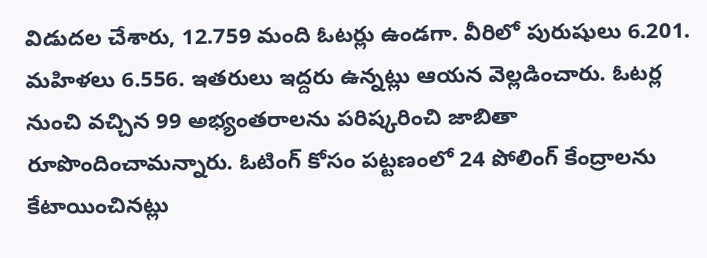విడుదల చేశారు, 12.759 మంది ఓటర్లు ఉండగా. వీరిలో పురుషులు 6.201. మహిళలు 6.556. ఇతరులు ఇద్దరు ఉన్నట్లు ఆయన వెల్లడించారు. ఓటర్ల నుంచి వచ్చిన 99 అభ్యంతరాలను పరిష్కరించి జాబితా రూపొందించామన్నారు. ఓటింగ్ కోసం పట్టణంలో 24 పోలింగ్ కేంద్రాలను కేటాయించినట్లు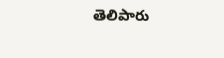తెలిపారు